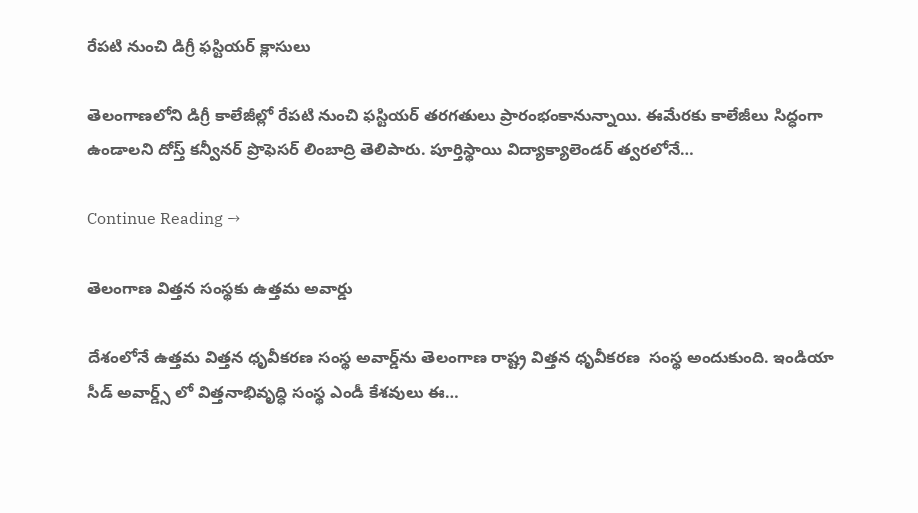రేపటి నుంచి డిగ్రీ ఫస్టి‌యర్‌ క్లాసులు

తెలంగాణలోని డిగ్రీ కాలే‌జీల్లో రేపటి నుంచి ఫస్టి‌యర్‌ తర‌గ‌తులు ప్రారంభంకానున్నాయి. ఈమేరకు కాలేజీలు సిద్ధంగా ఉండాలని దోస్త్‌ కన్వీ‌నర్‌ ప్రొఫె‌సర్‌ లింబాద్రి తెలి‌పారు. పూర్తిస్థాయి విద్యాక్యాలెం‌డర్‌ త్వర‌లోనే…

Continue Reading →

తెలంగాణ విత్త‌న సంస్థ‌కు ఉత్తమ అవార్డు

దేశంలోనే ఉత్తమ విత్తన ధృవీకరణ సంస్థ అవార్డ్‌ను తెలంగాణ రాష్ట్ర విత్తన ధృవీకరణ  సంస్థ అందుకుంది. ఇండియా సీడ్ అవార్డ్స్ లో విత్త‌నాభివృద్ధి సంస్థ ఎండీ కేశ‌వులు ఈ…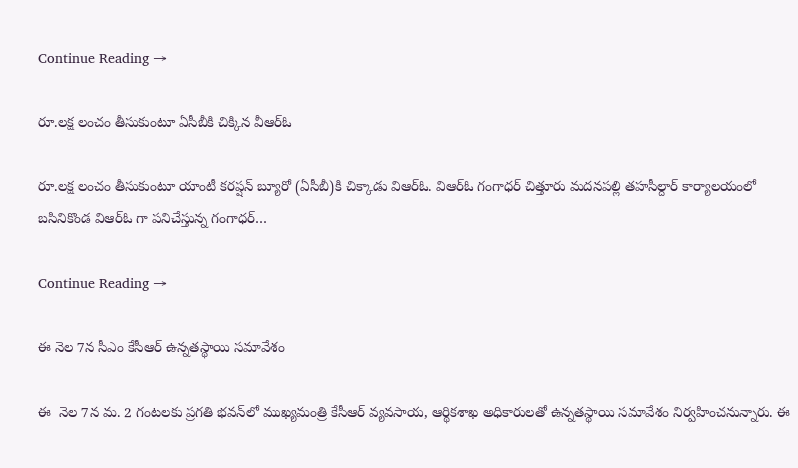Continue Reading →

రూ.లక్ష లంచం తీసుకుంటూ ఏసీబీకి చిక్కిన వీఆర్ఓ

రూ.లక్ష లంచం తీసుకుంటూ యాంటీ కరప్షన్ బ్యూరో (ఏసీబీ)కి చిక్కాడు విఆర్ఓ. విఆర్ఓ గంగాధర్ చిత్తూరు మదనపల్లి తహసీల్దార్ కార్యాలయంలో బసినికొండ విఆర్ఓ గా పనిచేస్తున్న గంగాధర్…

Continue Reading →

ఈ నెల 7న సీఎం కేసీఆర్ ఉన్న‌త‌స్థాయి స‌మావేశం

ఈ  నెల 7న మ. 2 గంటలకు ప్రగతి భవన్‌లో ముఖ్యమంత్రి కేసీఆర్ వ్యవసాయ, ఆర్థికశాఖ అధికారులతో ఉన్నతస్థాయి సమావేశం నిర్వహించనున్నారు. ఈ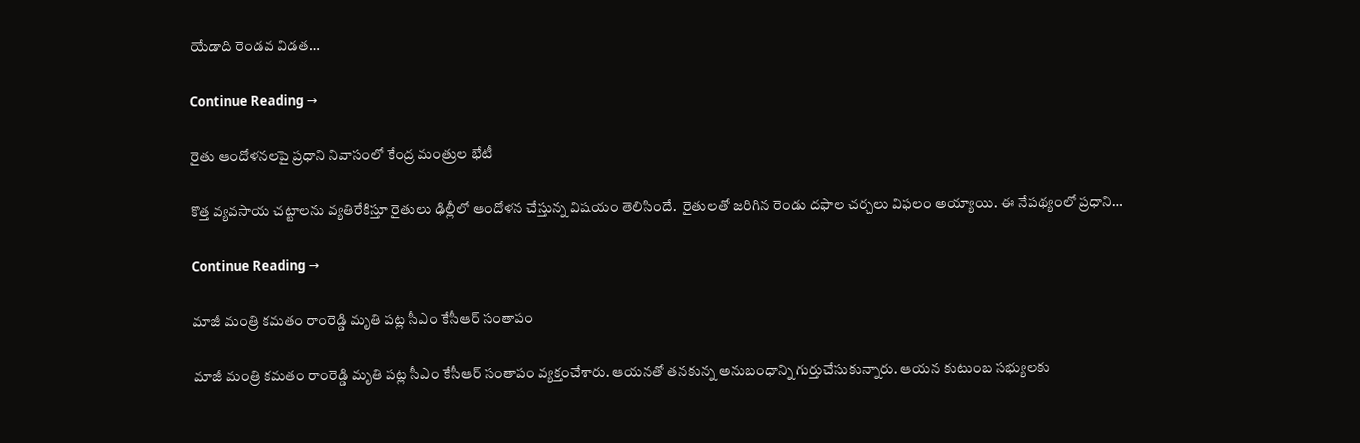యేడాది రెండవ విడత…

Continue Reading →

రైతు ఆందోళ‌న‌లపై ప్ర‌ధాని నివాసంలో కేంద్ర మంత్రుల భేటీ

కొత్త వ్య‌వ‌సాయ చ‌ట్టాల‌ను వ్య‌తిరేకిస్తూ రైతులు ఢిల్లీలో ఆందోళ‌న చేస్తున్న విష‌యం తెలిసిందే.  రైతుల‌తో జ‌రిగిన రెండు ద‌ఫాల చ‌ర్చ‌లు విఫ‌లం అయ్యాయి. ఈ నేప‌థ్యంలో ప్ర‌ధాని…

Continue Reading →

మాజీ మంత్రి కమతం రాంరెడ్డి మృతి పట్ల సీఎం కేసీఆర్‌ సంతాపం

మాజీ మంత్రి కమతం రాంరెడ్డి మృతి పట్ల సీఎం కేసీఆర్‌ సంతాపం వ్యక్తంచేశారు. ఆయనతో తనకున్న అనుబంధాన్ని గుర్తుచేసుకున్నారు. ఆయన కుటుంబ సభ్యులకు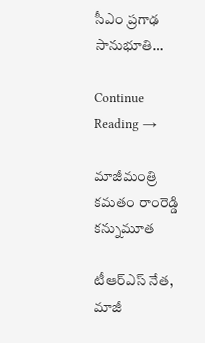సీఎం ప్రగాఢ సానుభూతి…

Continue Reading →

మాజీమంత్రి కమతం రాంరెడ్డి కన్నుమూత

టీఆర్‌ఎస్‌ నేత, మాజీ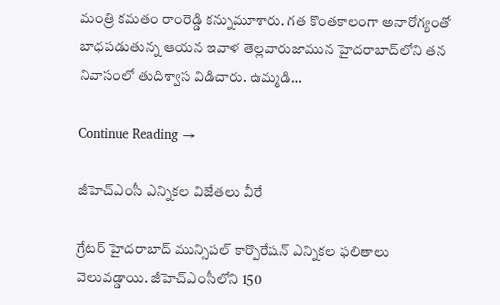మంత్రి కమతం రాంరెడ్డి కన్నుమూశారు. గత కొంతకాలంగా అనారోగ్యంతో బాధపడుతున్న ఆయన ఇవాళ తెల్లవారుజామున హైదరాబాద్‌లోని తన నివాసంలో తుదిశ్వాస విడిచారు. ఉమ్మడి…

Continue Reading →

జీహెచ్‌ఎంసీ ఎన్నికల విజేతలు వీరే

గ్రేటర్‌ హైదరాబాద్‌ మున్సిపల్‌ కార్పొరేషన్‌ ఎన్నికల ఫలితాలు వెలువడ్డాయి. జీహెచ్‌ఎంసీలోని 150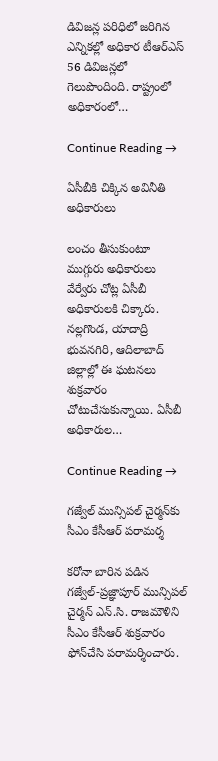డివిజన్ల పరిధిలో జరిగిన ఎన్నికల్లో అధికార టీఆర్‌ఎస్‌ 56 డివిజన్లలో గెలుపొందింది. రాష్ట్రంలో అధికారంలో…

Continue Reading →

ఏసీబీకి చిక్కిన అవినీతి అధికారులు

లంచం తీసుకుంటూ ముగ్గురు అధికారులు వేర్వేరు చోట్ల ఏసీబీ అధికారులకి చిక్కారు. నల్లగొండ, యాదాద్రి భువనగిరి, ఆదిలాబాద్‌ జిల్లాల్లో ఈ ఘటనలు శుక్రవారం చోటుచేసుకున్నాయి. ఏసీబీ అధికారుల…

Continue Reading →

గజ్వేల్‌ మున్సిపల్‌ చైర్మన్‌కు సీఎం కేసీఆర్‌ పరామర్శ

కరోనా బారిన పడిన గజ్వేల్‌-ప్రజ్ఞాపూర్‌ మున్సిపల్‌ చైర్మన్‌ ఎన్.సి. రాజమౌళిని సీఎం కేసీఆర్‌ శుక్రవారం ఫోన్‌చేసి పరామర్శించారు.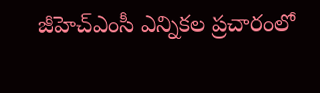జీహెచ్‌ఎంసీ ఎన్నికల ప్రచారంలో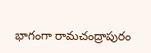భాగంగా రామచంద్రాపురం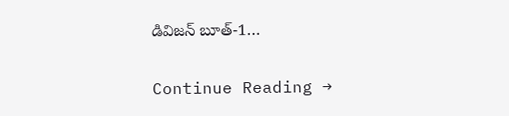డివిజన్‌ బూత్‌-1…

Continue Reading →